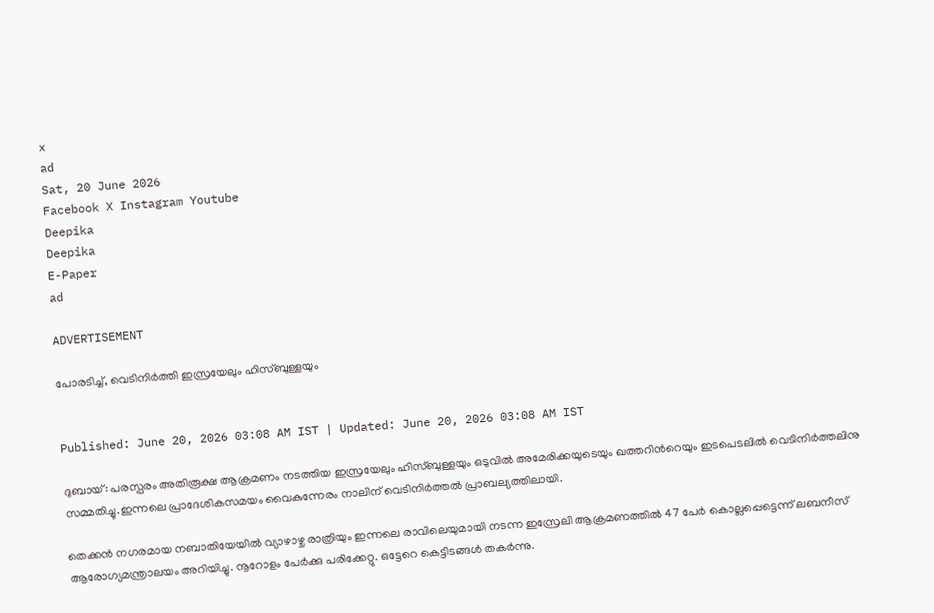x
ad
Sat, 20 June 2026
Facebook X Instagram Youtube
Deepika
Deepika
E-Paper
ad

ADVERTISEMENT

പോരടിച്ച്, വെ‌‌ടിനിർത്തി ഇസ്രയേലും ഹിസ്ബുള്ളയും


Published: June 20, 2026 03:08 AM IST | Updated: June 20, 2026 03:08 AM IST

ദുബാ‍യ്: പരസ്പരം അതിരൂക്ഷ ആക്രമണം നടത്തിയ ഇസ്രയേലും ഹിസ്ബുള്ളയും ഒടുവിൽ അമേരിക്കയുടെയും ഖത്തറിന്‍റെയും ഇടപെടലിൽ വെടിനിർത്തലിനു സമ്മതിച്ചു.ഇന്നലെ പ്രാദേശികസമയം വൈകുന്നേരം നാലിന് വെടിനിർത്തൽ പ്രാബല്യത്തിലായി.

തെക്കൻ നഗരമായ നബാതിയേയിൽ വ്യാഴാഴ്ച രാത്രിയും ഇന്നലെ രാവിലെയുമായി നടന്ന ഇസ്രേലി ആക്രമണത്തിൽ 47 പേർ കൊല്ലപ്പെട്ടെന്ന് ലബനീസ് ആരോഗ്യമന്ത്രാലയം അറിയിച്ചു. നൂറോളം പേർക്കു പരിക്കേറ്റു. ഒട്ടേറെ കെട്ടിടങ്ങൾ തകർന്നു.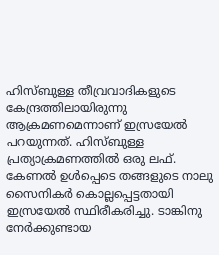ഹിസ്ബുള്ള തീവ്രവാദികളുടെ കേന്ദ്രത്തിലായിരുന്നു ആക്രമണമെന്നാണ് ഇസ്രയേൽ പറയുന്നത്. ഹിസ്ബുള്ള പ്രത്യാക്രമണത്തിൽ ഒരു ലഫ്. കേണൽ ഉൾപ്പെടെ തങ്ങളുടെ നാലു സൈനികർ കൊല്ലപ്പെട്ടതായി ഇസ്രയേൽ സ്ഥിരീകരിച്ചു. ടാങ്കിനു നേർക്കുണ്ടായ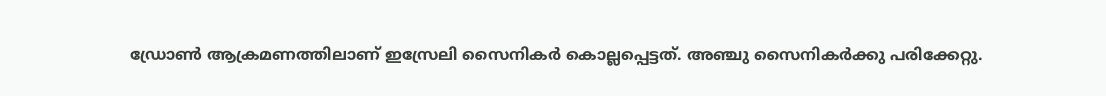ഡ്രോൺ ആക്രമണത്തിലാണ് ഇസ്രേലി സൈനികർ കൊല്ലപ്പെട്ടത്. അഞ്ചു സൈനികർക്കു പരിക്കേറ്റു.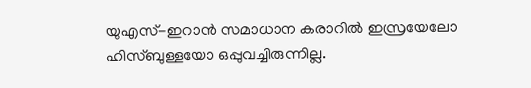യുഎസ്-ഇറാൻ സമാധാന കരാറിൽ ഇസ്രയേലോ ഹിസ്ബുള്ളയോ ഒപ്പുവച്ചിരുന്നില്ല.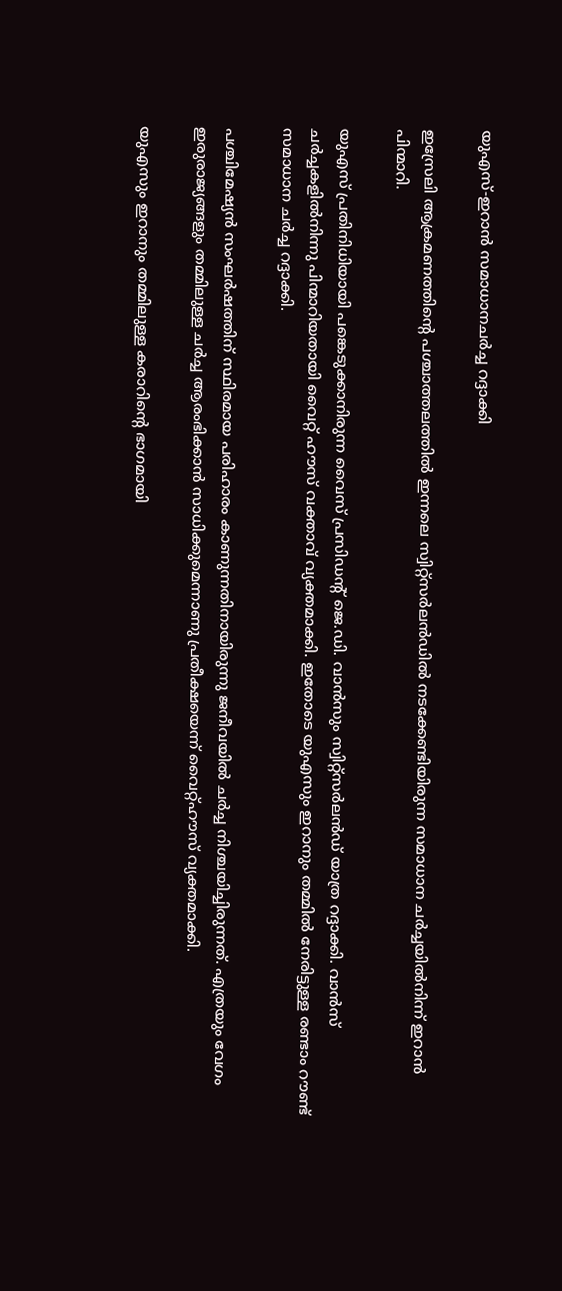യുഎസ്-ഇറാൻ സമാധാനചർച്ച റദ്ദാക്കി

ഇസ്രേലി ആക്രമണത്തിന്‍റെ പശ്ചാത്തലത്തിൽ ഇന്നലെ സ്വിറ്റ്സർലൻഡിൽ നടക്കേണ്ടിയിരുന്ന സമാധാന ചർച്ചയിൽനിന്ന് ഇറാൻ പിന്മാറി.

യുഎസ് പ്രതിനിധിയായി പങ്കെടുക്കാനിരുന്ന വൈസ് പ്രസിഡന്‍റ് ജെ.ഡി. വാൻസും സ്വിറ്റ്സർലൻഡ് യാത്ര റദ്ദാക്കി. വാൻസ് ചർച്ചകളിൽനിന്നു പിന്മാറിയതായി വൈറ്റ് ഹൗസ് വക്താവ് വ്യക്തമാക്കി. ഇതോടെ യുഎസും ഇറാനും തമ്മിൽ നേരിട്ടുള്ള രണ്ടാം റൗണ്ട് സമാധാന ചർച്ച റദ്ദാക്കി.

പശ്ചിമേഷ്യൻ സംഘർഷത്തിന് സ്ഥിരമായ പരിഹാരം കാണുന്നതിനായിരുന്നു ജനീവയിൽ ചർച്ച നിശ്ചയിച്ചിരുന്നത്. എത്രയും വേഗം ഇരുരാജ്യങ്ങളും തമ്മിലുള്ള ചർച്ച ആരംഭിക്കാൻ സാധിക്കുമെന്നാണു പ്രതീക്ഷയെന്ന് വൈറ്റ്ഹൗസ് വ്യക്തമാക്കി.

യുഎസും ഇറാനും തമ്മിലുള്ള കരാറിന്‍റെ ഭാഗമായി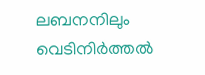ലബനനിലും വെടിനിർത്തൽ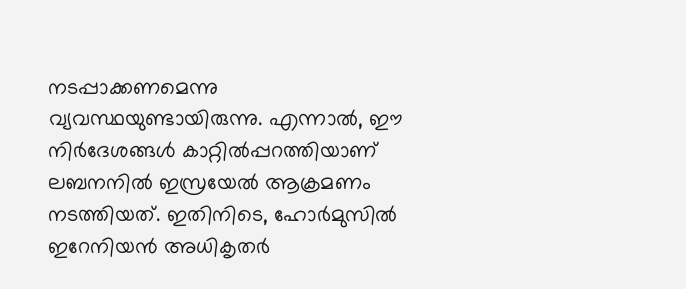നടപ്പാക്കണമെന്നു വ്യവസ്ഥയുണ്ടായിരുന്നു. എന്നാൽ, ഈ  നിർദേശങ്ങൾ കാറ്റിൽപ്പറത്തിയാണ് ലബനനിൽ ഇസ്രയേൽ ആക്രമണം നടത്തിയത്. ഇതിനിടെ, ഹോർമുസിൽ ഇറേനിയൻ അധികൃതർ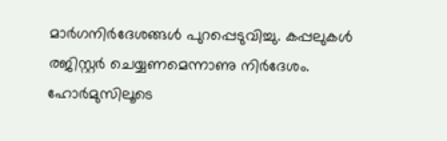മാർഗനിർദേശങ്ങൾ പുറപ്പെടുവിച്ചു. കപ്പലുകൾ രജിസ്റ്റർ ചെയ്യണമെന്നാണു നിർദേശം. ഹോർമുസിലൂടെ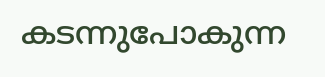കടന്നുപോകുന്ന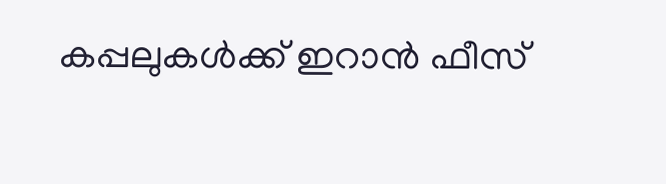കപ്പലുകൾക്ക് ഇറാൻ ഫീസ്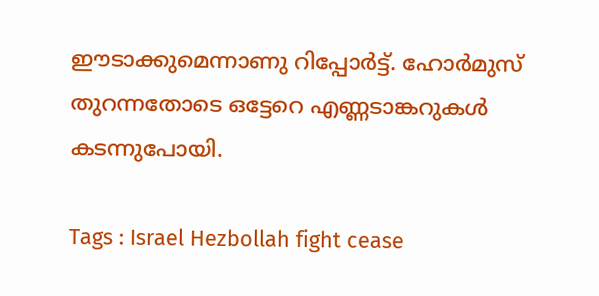ഈടാക്കുമെന്നാണു റിപ്പോർട്ട്. ഹോർമുസ് തുറന്നതോടെ ഒട്ടേറെ എണ്ണ‌ടാങ്കറുകൾ കടന്നുപോയി.

Tags : Israel Hezbollah fight cease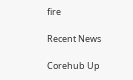fire

Recent News

Corehub Up